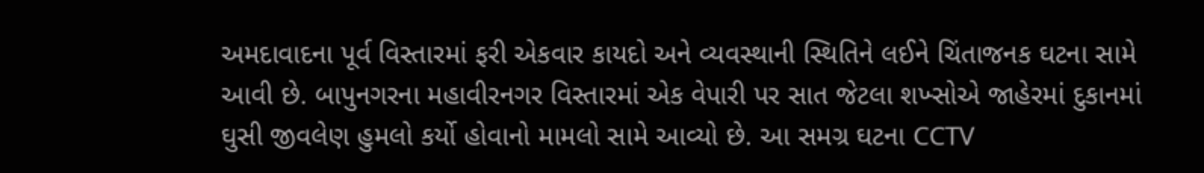અમદાવાદના પૂર્વ વિસ્તારમાં ફરી એકવાર કાયદો અને વ્યવસ્થાની સ્થિતિને લઈને ચિંતાજનક ઘટના સામે આવી છે. બાપુનગરના મહાવીરનગર વિસ્તારમાં એક વેપારી પર સાત જેટલા શખ્સોએ જાહેરમાં દુકાનમાં ઘુસી જીવલેણ હુમલો કર્યો હોવાનો મામલો સામે આવ્યો છે. આ સમગ્ર ઘટના CCTV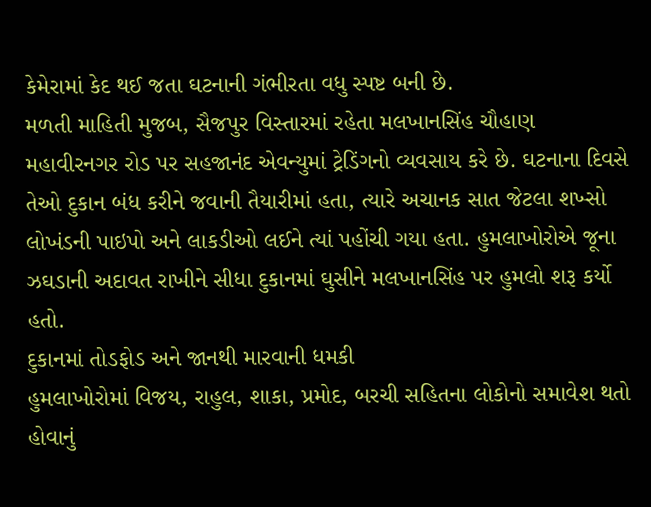કેમેરામાં કેદ થઈ જતા ઘટનાની ગંભીરતા વધુ સ્પષ્ટ બની છે.
મળતી માહિતી મુજબ, સૈજપુર વિસ્તારમાં રહેતા મલખાનસિંહ ચૌહાણ મહાવીરનગર રોડ પર સહજાનંદ એવન્યુમાં ટ્રેડિંગનો વ્યવસાય કરે છે. ઘટનાના દિવસે તેઓ દુકાન બંધ કરીને જવાની તૈયારીમાં હતા, ત્યારે અચાનક સાત જેટલા શખ્સો લોખંડની પાઇપો અને લાકડીઓ લઈને ત્યાં પહોંચી ગયા હતા. હુમલાખોરોએ જૂના ઝઘડાની અદાવત રાખીને સીધા દુકાનમાં ઘુસીને મલખાનસિંહ પર હુમલો શરૂ કર્યો હતો.
દુકાનમાં તોડફોડ અને જાનથી મારવાની ધમકી
હુમલાખોરોમાં વિજય, રાહુલ, શાકા, પ્રમોદ, બરચી સહિતના લોકોનો સમાવેશ થતો હોવાનું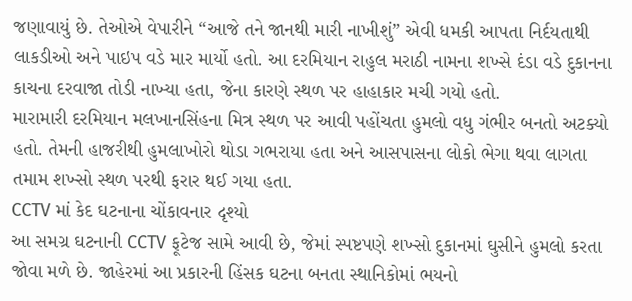જણાવાયું છે. તેઓએ વેપારીને “આજે તને જાનથી મારી નાખીશું” એવી ધમકી આપતા નિર્દયતાથી લાકડીઓ અને પાઇપ વડે માર માર્યો હતો. આ દરમિયાન રાહુલ મરાઠી નામના શખ્સે દંડા વડે દુકાનના કાચના દરવાજા તોડી નાખ્યા હતા, જેના કારણે સ્થળ પર હાહાકાર મચી ગયો હતો.
મારામારી દરમિયાન મલખાનસિંહના મિત્ર સ્થળ પર આવી પહોંચતા હુમલો વધુ ગંભીર બનતો અટક્યો હતો. તેમની હાજરીથી હુમલાખોરો થોડા ગભરાયા હતા અને આસપાસના લોકો ભેગા થવા લાગતા તમામ શખ્સો સ્થળ પરથી ફરાર થઈ ગયા હતા.
CCTV માં કેદ ઘટનાના ચોંકાવનાર દૃશ્યો
આ સમગ્ર ઘટનાની CCTV ફૂટેજ સામે આવી છે, જેમાં સ્પષ્ટપણે શખ્સો દુકાનમાં ઘુસીને હુમલો કરતા જોવા મળે છે. જાહેરમાં આ પ્રકારની હિંસક ઘટના બનતા સ્થાનિકોમાં ભયનો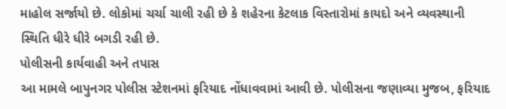માહોલ સર્જાયો છે. લોકોમાં ચર્ચા ચાલી રહી છે કે શહેરના કેટલાક વિસ્તારોમાં કાયદો અને વ્યવસ્થાની સ્થિતિ ધીરે ધીરે બગડી રહી છે.
પોલીસની કાર્યવાહી અને તપાસ
આ મામલે બાપુનગર પોલીસ સ્ટેશનમાં ફરિયાદ નોંધાવવામાં આવી છે. પોલીસના જણાવ્યા મુજબ, ફરિયાદ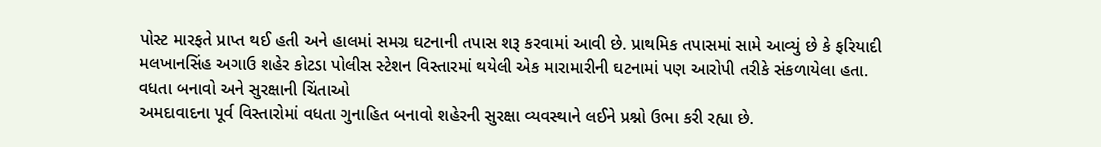પોસ્ટ મારફતે પ્રાપ્ત થઈ હતી અને હાલમાં સમગ્ર ઘટનાની તપાસ શરૂ કરવામાં આવી છે. પ્રાથમિક તપાસમાં સામે આવ્યું છે કે ફરિયાદી મલખાનસિંહ અગાઉ શહેર કોટડા પોલીસ સ્ટેશન વિસ્તારમાં થયેલી એક મારામારીની ઘટનામાં પણ આરોપી તરીકે સંકળાયેલા હતા.
વધતા બનાવો અને સુરક્ષાની ચિંતાઓ
અમદાવાદના પૂર્વ વિસ્તારોમાં વધતા ગુનાહિત બનાવો શહેરની સુરક્ષા વ્યવસ્થાને લઈને પ્રશ્નો ઉભા કરી રહ્યા છે.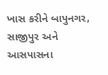ખાસ કરીને બાપુનગર, સાજીપુર અને આસપાસના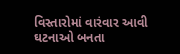વિસ્તારોમાં વારંવાર આવી ઘટનાઓ બનતા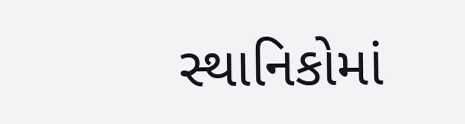સ્થાનિકોમાં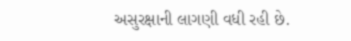અસુરક્ષાની લાગણી વધી રહી છે.